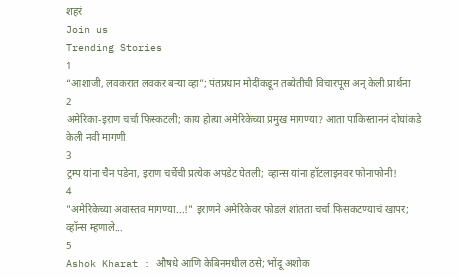शहरं
Join us
Trending Stories
1
“आशाजी, लवकरात लवकर बऱ्या व्हा”; पंतप्रधान मोदींकडून तब्येतीची विचारपूस अन् केली प्रार्थना
2
अमेरिका-इराण चर्चा फिस्कटली; काय होत्या अमेरिकेच्या प्रमुख मागण्या? आता पाकिस्ताननं दोघांकडे केली नवी मागणी
3
ट्रम्प यांना चैन पडेना, इराण चर्चेची प्रत्येक अपडेट घेतली; व्हान्स यांना हॉटलाइनवर फोनाफोनी!
4
"अमेरिकेच्या अवास्तव मागण्या...!" इराणने अमेरिकेवर फोडलं शांतता चर्चा फिसकटण्याचं खापर; व्हॉन्स म्हणाले...
5
Ashok Kharat : औषधे आणि केबिनमधील ठसे; भोंदू अशोक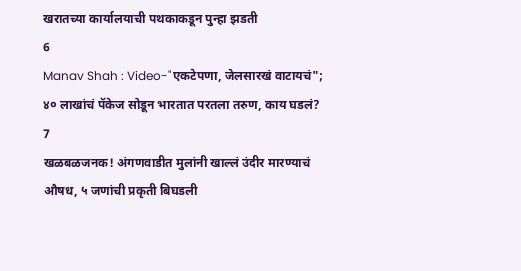खरातच्या कार्यालयाची पथकाकडून पुन्हा झडती
6
Manav Shah : Video-"एकटेपणा, जेलसारखं वाटायचं"; ४० लाखांचं पॅकेज सोडून भारतात परतला तरुण, काय घडलं?
7
खळबळजनक! अंगणवाडीत मुलांनी खाल्लं उंदीर मारण्याचं औषध, ५ जणांची प्रकृती बिघडली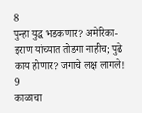8
पुन्हा युद्ध भडकणार? अमेरिका-इराण यांच्यात तोडगा नाहीच; पुढे काय होणार? जगाचे लक्ष लागले!
9
काळाचा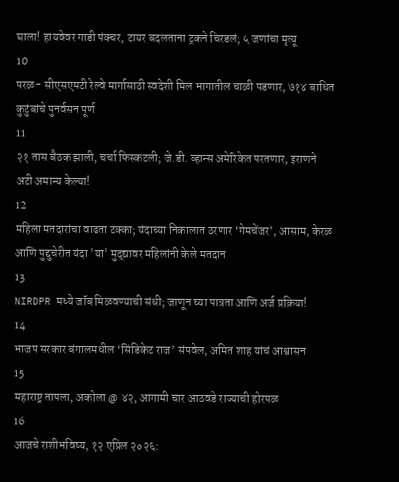घाला! हायवेवर गाडी पंक्चर, टायर बदलताना ट्रकने चिरडलं; ५ जणांचा मृत्यू
10
परळ- सीएसएमटी रेल्वे मार्गासाठी स्वदेशी मिल भागातील चाळी पडणार, ७१४ बाधित कुटुंबांचे पुनर्वसन पूर्ण
11
२१ तास बैठक झाली, चर्चा फिस्कटली; जे.डी. व्हान्स अमेरिकेत परतणार, इराणने अटी अमान्य केल्या!
12
महिला मतदारांचा वाढता टक्का; यंदाच्या निकालात ठरणार ‘गेमचेंजर’, आसाम, केरळ आणि पुद्दुचेरीत यंदा 'या' मुद्द्यावर महिलांनी केले मतदान
13
NIRDPR मध्ये जॉब मिळवण्याची संधी; जाणून घ्या पात्रता आणि अर्ज प्रक्रिया!
14
भाजप सरकार बंगालमधील ‘सिंडिकेट राज’ संपवेल, अमित शाह यांचं आश्वासन
15
महाराष्ट्र तापला, अकोला @ ४२, आगामी चार आठवडे राज्याची होरपळ
16
आजचे राशीभविष्य, १२ एप्रिल २०२६: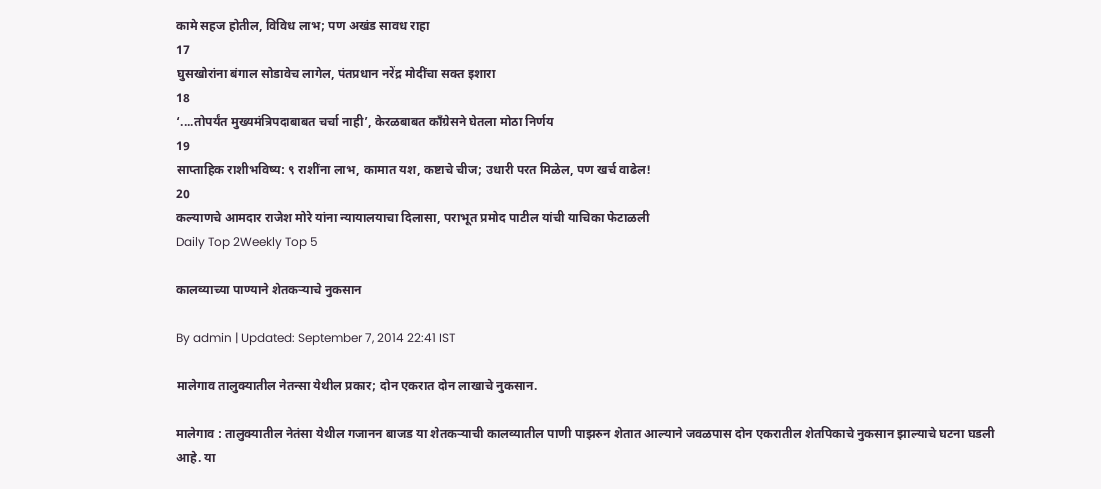कामे सहज होतील, विविध लाभ; पण अखंड सावध राहा
17
घुसखोरांना बंगाल सोडावेच लागेल, पंतप्रधान नरेंद्र मोदींचा सक्त इशारा
18
‘....तोपर्यंत मुख्यमंत्रिपदाबाबत चर्चा नाही’, केरळबाबत काँग्रेसने घेतला मोठा निर्णय
19
साप्ताहिक राशीभविष्य: ९ राशींना लाभ, कामात यश, कष्टाचे चीज; उधारी परत मिळेल, पण खर्च वाढेल!
20
कल्याणचे आमदार राजेश मोरे यांना न्यायालयाचा दिलासा, पराभूत प्रमोद पाटील यांची याचिका फेटाळली
Daily Top 2Weekly Top 5

कालव्याच्या पाण्याने शेतकर्‍याचे नुकसान

By admin | Updated: September 7, 2014 22:41 IST

मालेगाव तालुक्यातील नेतन्सा येथील प्रकार; दोन एकरात दोन लाखाचे नुकसान.

मालेगाव : तालुक्यातील नेतंसा येथील गजानन बाजड या शेतकर्‍याची कालव्यातील पाणी पाझरुन शेतात आल्याने जवळपास दोन एकरातील शेतपिकाचे नुकसान झाल्याचे घटना घडली आहे. या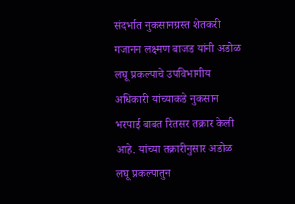संदर्भात नुकसानग्रस्त शेतकरी गजानन लक्ष्मण बाजड यांनी अडोळ लघू प्रकल्पाचे उपविभागीय अधिकारी यांच्याकडे नुकसान भरपाई बाबत रितसर तक्रार केली आहे. यांच्या तक्रारीनुसार अडोळ लघू प्रकल्पातुन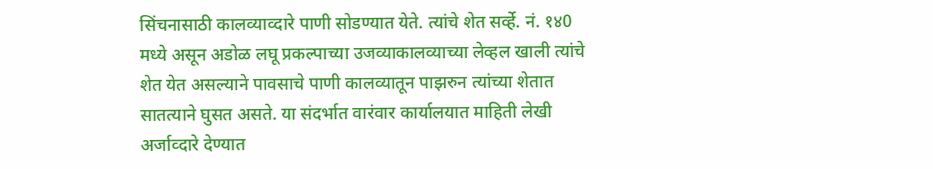सिंचनासाठी कालव्याव्दारे पाणी सोडण्यात येते. त्यांचे शेत सर्व्हे. नं. १४0 मध्ये असून अडोळ लघू प्रकल्पाच्या उजव्याकालव्याच्या लेव्हल खाली त्यांचे शेत येत असल्याने पावसाचे पाणी कालव्यातून पाझरुन त्यांच्या शेतात सातत्याने घुसत असते. या संदर्भात वारंवार कार्यालयात माहिती लेखी अर्जाव्दारे देण्यात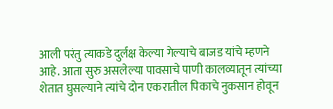आली परंतु त्याकडे दुर्लक्ष केल्या गेल्याचे बाजड यांचे म्हणने आहे. आता सुरु असलेल्या पावसाचे पाणी कालव्यातून त्यांच्या शेतात घुसल्याने त्यांचे दोन एकरातील पिकाचे नुकसान होवून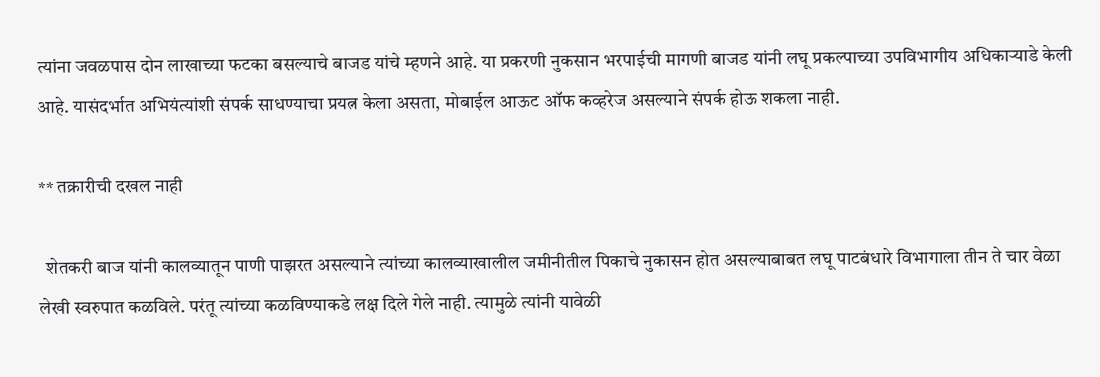त्यांना जवळपास दोन लाखाच्या फटका बसल्याचे बाजड यांचे म्हणने आहे. या प्रकरणी नुकसान भरपाईची मागणी बाजड यांनी लघू प्रकल्पाच्या उपविभागीय अधिकार्‍याडे केली आहे. यासंदर्भात अभियंत्यांशी संपर्क साधण्याचा प्रयत्न केला असता, मोबाईल आऊट ऑफ कव्हरेज असल्याने संपर्क होऊ शकला नाही.

** तक्रारीची दखल नाही

  शेतकरी बाज यांनी कालव्यातून पाणी पाझरत असल्याने त्यांच्या कालव्याखालील जमीनीतील पिकाचे नुकासन होत असल्याबाबत लघू पाटबंधारे विभागाला तीन ते चार वेळा लेखी स्वरुपात कळविले. परंतू त्यांच्या कळविण्याकडे लक्ष दिले गेले नाही. त्यामुळे त्यांनी यावेळी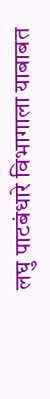लघु पाटबंधारे विभागाला याबाबत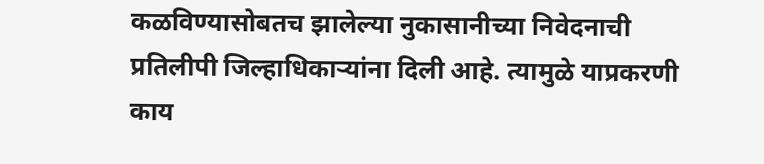कळविण्यासोबतच झालेल्या नुकासानीच्या निवेदनाची प्रतिलीपी जिल्हाधिकार्‍यांना दिली आहे. त्यामुळे याप्रकरणी काय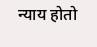न्याय होतो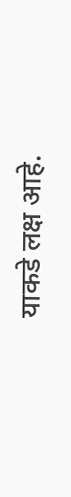याकडे लक्ष आहे.